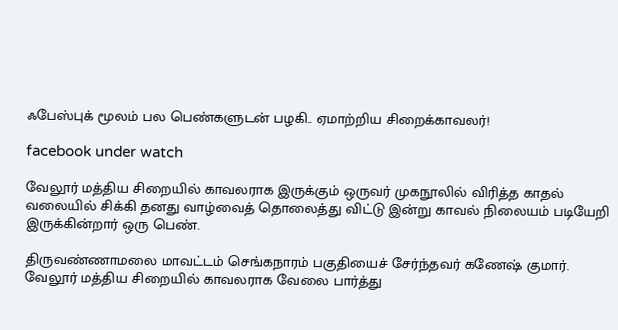ஃபேஸ்புக் மூலம் பல பெண்களுடன் பழகி.. ஏமாற்றிய சிறைக்காவலர்!

facebook under watch

வேலூர் மத்திய சிறையில் காவலராக இருக்கும் ஒருவர் முகநூலில் விரித்த காதல் வலையில் சிக்கி தனது வாழ்வைத் தொலைத்து விட்டு இன்று காவல் நிலையம் படியேறி இருக்கின்றார் ஒரு பெண்.

திருவண்ணாமலை மாவட்டம் செங்கநாரம் பகுதியைச் சேர்ந்தவர் கணேஷ் குமார். வேலூர் மத்திய சிறையில் காவலராக வேலை பார்த்து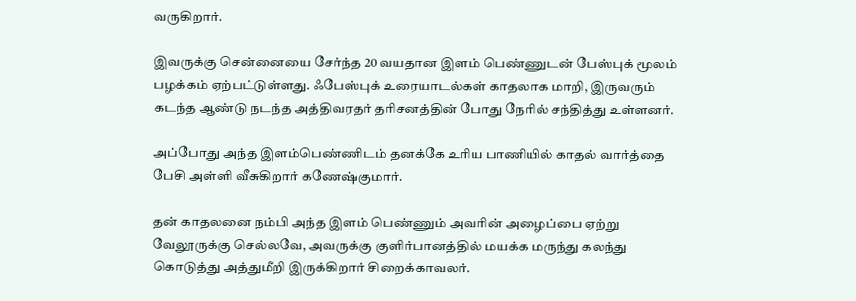வருகிறார்.

இவருக்கு சென்னையை சேர்ந்த 20 வயதான இளம் பெண்ணுடன் பேஸ்புக் மூலம் பழக்கம் ஏற்பட்டுள்ளது. ஃபேஸ்புக் உரையாடல்கள் காதலாக மாறி, இருவரும் கடந்த ஆண்டு நடந்த அத்திவரதர் தரிசனத்தின் போது நேரில் சந்தித்து உள்ளனர்.

அப்போது அந்த இளம்பெண்ணிடம் தனக்கே உரிய பாணியில் காதல் வார்த்தை பேசி அள்ளி வீசுகிறார் கணேஷ்குமார்.

தன் காதலனை நம்பி அந்த இளம் பெண்ணும் அவரின் அழைப்பை ஏற்று வேலூருக்கு செல்லவே, அவருக்கு குளிர்பானத்தில் மயக்க மருந்து கலந்து கொடுத்து அத்துமீறி இருக்கிறார் சிறைக்காவலர்.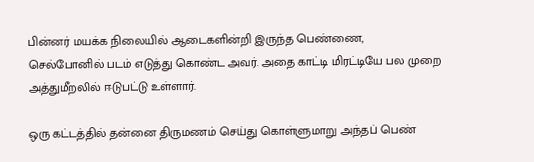பின்னர் மயக்க நிலையில் ஆடைகளின்றி இருந்த பெண்ணை, செல்போனில் படம் எடுத்து கொண்ட அவர். அதை காட்டி மிரட்டியே பல முறை அத்துமீறலில் ஈடுபட்டு உள்ளார்.

ஒரு கட்டத்தில் தன்னை திருமணம் செய்து கொள்ளுமாறு அந்தப் பெண்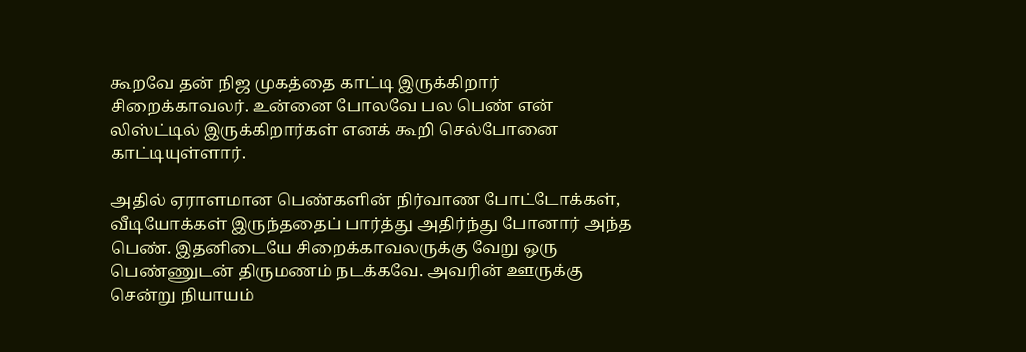கூறவே தன் நிஜ முகத்தை காட்டி இருக்கிறார் சிறைக்காவலர். உன்னை போலவே பல பெண் என் லிஸ்ட்டில் இருக்கிறார்கள் எனக் கூறி செல்போனை காட்டியுள்ளார்.

அதில் ஏராளமான பெண்களின் நிர்வாண போட்டோக்கள், வீடியோக்கள் இருந்ததைப் பார்த்து அதிர்ந்து போனார் அந்த பெண். இதனிடையே சிறைக்காவலருக்கு வேறு ஒரு பெண்ணுடன் திருமணம் நடக்கவே. அவரின் ஊருக்கு சென்று நியாயம்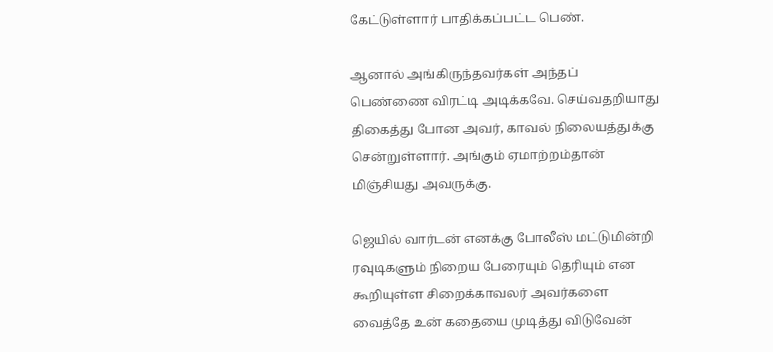கேட்டுள்ளார் பாதிக்கப்பட்ட பெண்.

ஆனால் அங்கிருந்தவர்கள் அந்தப் பெண்ணை விரட்டி அடிக்கவே. செய்வதறியாது திகைத்து போன அவர், காவல் நிலையத்துக்கு சென்றுள்ளார். அங்கும் ஏமாற்றம்தான் மிஞ்சியது அவருக்கு.

ஜெயில் வார்டன் எனக்கு போலீஸ் மட்டுமின்றி ரவுடிகளும் நிறைய பேரையும் தெரியும் என கூறியுள்ள சிறைக்காவலர் அவர்களை வைத்தே உன் கதையை முடித்து விடுவேன்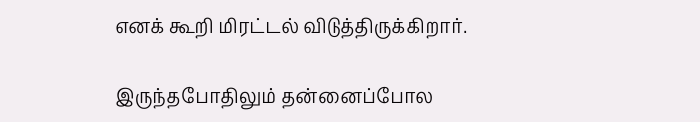எனக் கூறி மிரட்டல் விடுத்திருக்கிறார்.

இருந்தபோதிலும் தன்னைப்போல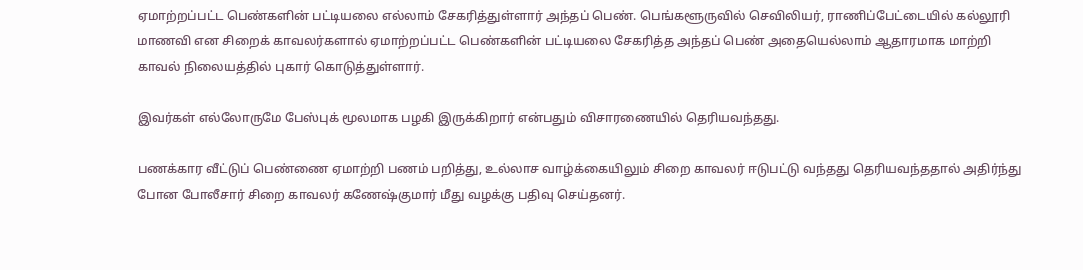ஏமாற்றப்பட்ட பெண்களின் பட்டியலை எல்லாம் சேகரித்துள்ளார் அந்தப் பெண். பெங்களூருவில் செவிலியர், ராணிப்பேட்டையில் கல்லூரி மாணவி என சிறைக் காவலர்களால் ஏமாற்றப்பட்ட பெண்களின் பட்டியலை சேகரித்த அந்தப் பெண் அதையெல்லாம் ஆதாரமாக மாற்றி காவல் நிலையத்தில் புகார் கொடுத்துள்ளார்.

இவர்கள் எல்லோருமே பேஸ்புக் மூலமாக பழகி இருக்கிறார் என்பதும் விசாரணையில் தெரியவந்தது.

பணக்கார வீட்டுப் பெண்ணை ஏமாற்றி பணம் பறித்து, உல்லாச வாழ்க்கையிலும் சிறை காவலர் ஈடுபட்டு வந்தது தெரியவந்ததால் அதிர்ந்து போன போலீசார் சிறை காவலர் கணேஷ்குமார் மீது வழக்கு பதிவு செய்தனர்.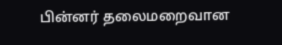பின்னர் தலைமறைவான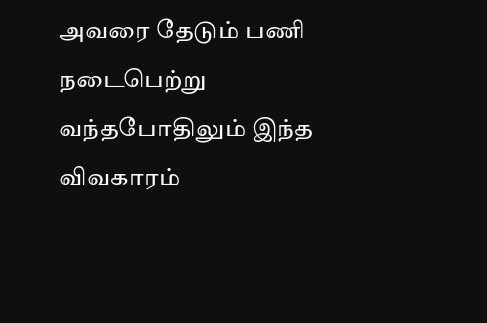அவரை தேடும் பணி நடைபெற்று வந்தபோதிலும் இந்த விவகாரம்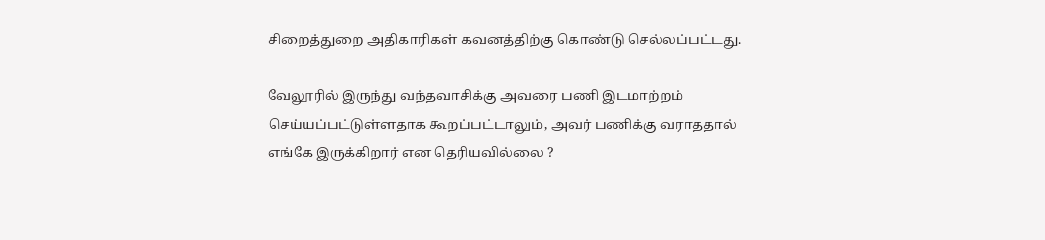சிறைத்துறை அதிகாரிகள் கவனத்திற்கு கொண்டு செல்லப்பட்டது.

வேலூரில் இருந்து வந்தவாசிக்கு அவரை பணி இடமாற்றம் செய்யப்பட்டுள்ளதாக கூறப்பட்டாலும், அவர் பணிக்கு வராததால் எங்கே இருக்கிறார் என தெரியவில்லை ?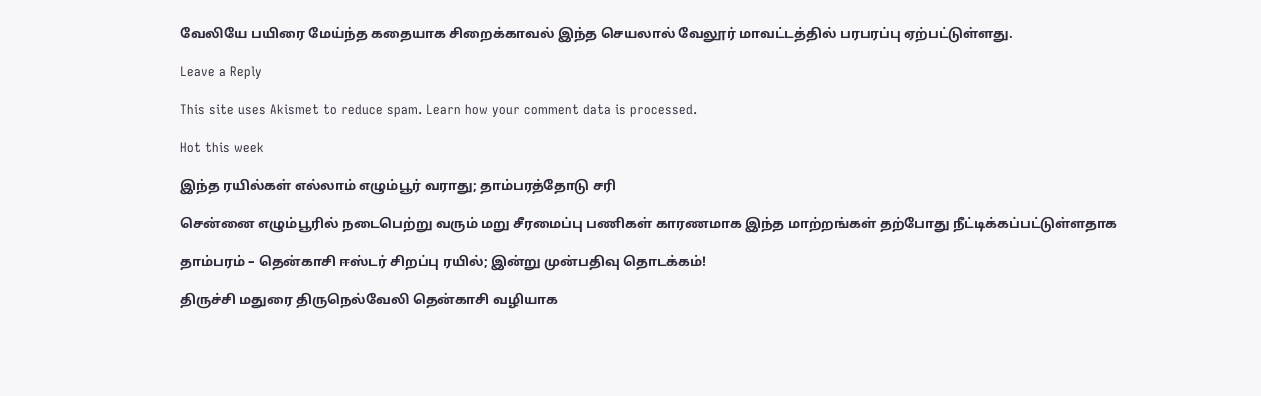வேலியே பயிரை மேய்ந்த கதையாக சிறைக்காவல் இந்த செயலால் வேலூர் மாவட்டத்தில் பரபரப்பு ஏற்பட்டுள்ளது.

Leave a Reply

This site uses Akismet to reduce spam. Learn how your comment data is processed.

Hot this week

இந்த ரயில்கள் எல்லாம் எழும்பூர் வராது; தாம்பரத்தோடு சரி

சென்னை எழும்பூரில் நடைபெற்று வரும் மறு சீரமைப்பு பணிகள் காரணமாக இந்த மாற்றங்கள் தற்போது நீட்டிக்கப்பட்டுள்ளதாக‌

தாம்பரம் – தென்காசி ஈஸ்டர் சிறப்பு ரயில்; இன்று முன்பதிவு தொடக்கம்!

திருச்சி மதுரை திருநெல்வேலி தென்காசி வழியாக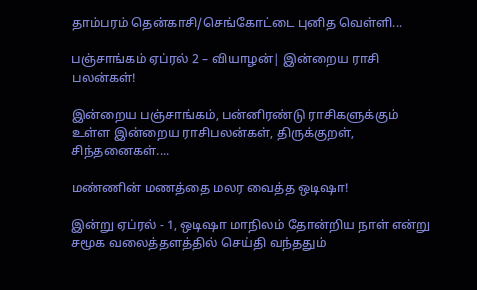தாம்பரம் தென்காசி/செங்கோட்டை புனித வெள்ளி...

பஞ்சாங்கம் ஏப்ரல் 2 – வியாழன்| இன்றைய ராசி பலன்கள்!

இன்றைய பஞ்சாங்கம், பன்னிரண்டு ராசிகளுக்கும் உள்ள இன்றைய ராசிபலன்கள், திருக்குறள், சிந்தனைகள்....

மண்ணின் மணத்தை மலர வைத்த ஒடிஷா!

இன்று ஏப்ரல் - 1, ஒடிஷா மாநிலம் தோன்றிய நாள் என்று சமூக வலைத்தளத்தில் செய்தி வந்ததும்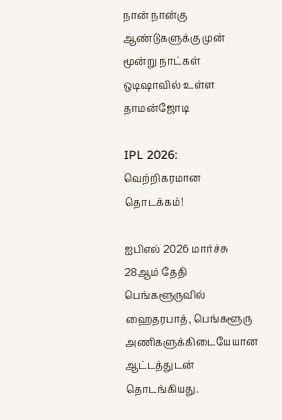நான் நான்கு ஆண்டுகளுக்கு முன் மூன்று நாட்கள் ஒடிஷாவில் உள்ள தாமன்ஜோடி

IPL 2026: வெற்றிகரமான தொடக்கம்!

ஐபிஎல் 2026 மார்ச்சு 28ஆம் தேதி பெங்களூருவில் ஹைதரபாத், பெங்களூரு அணிகளுக்கிடையேயான ஆட்டத்துடன் தொடங்கியது.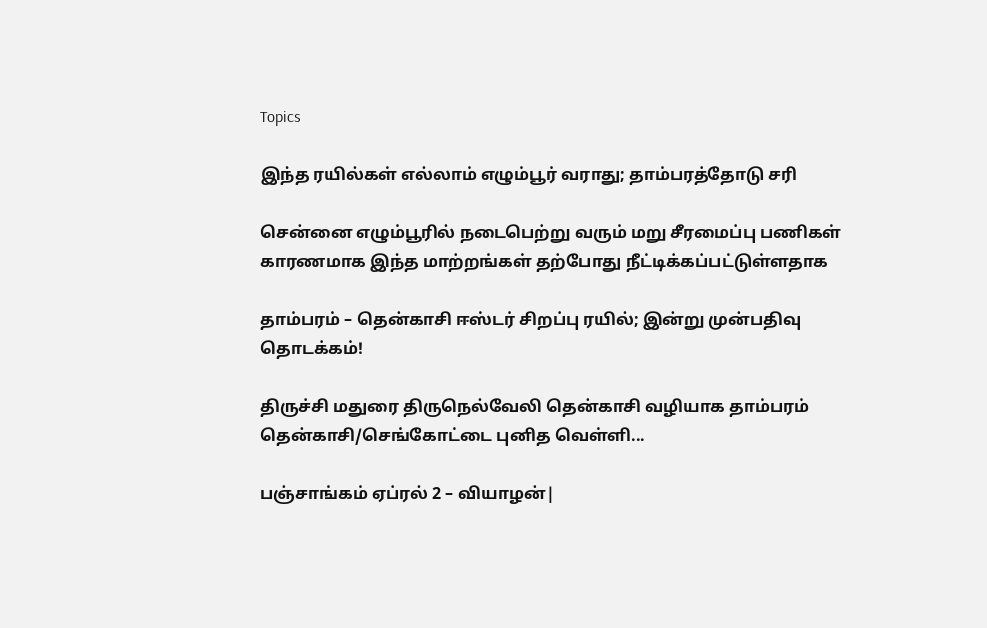Topics

இந்த ரயில்கள் எல்லாம் எழும்பூர் வராது; தாம்பரத்தோடு சரி

சென்னை எழும்பூரில் நடைபெற்று வரும் மறு சீரமைப்பு பணிகள் காரணமாக இந்த மாற்றங்கள் தற்போது நீட்டிக்கப்பட்டுள்ளதாக‌

தாம்பரம் – தென்காசி ஈஸ்டர் சிறப்பு ரயில்; இன்று முன்பதிவு தொடக்கம்!

திருச்சி மதுரை திருநெல்வேலி தென்காசி வழியாக தாம்பரம் தென்காசி/செங்கோட்டை புனித வெள்ளி...

பஞ்சாங்கம் ஏப்ரல் 2 – வியாழன்|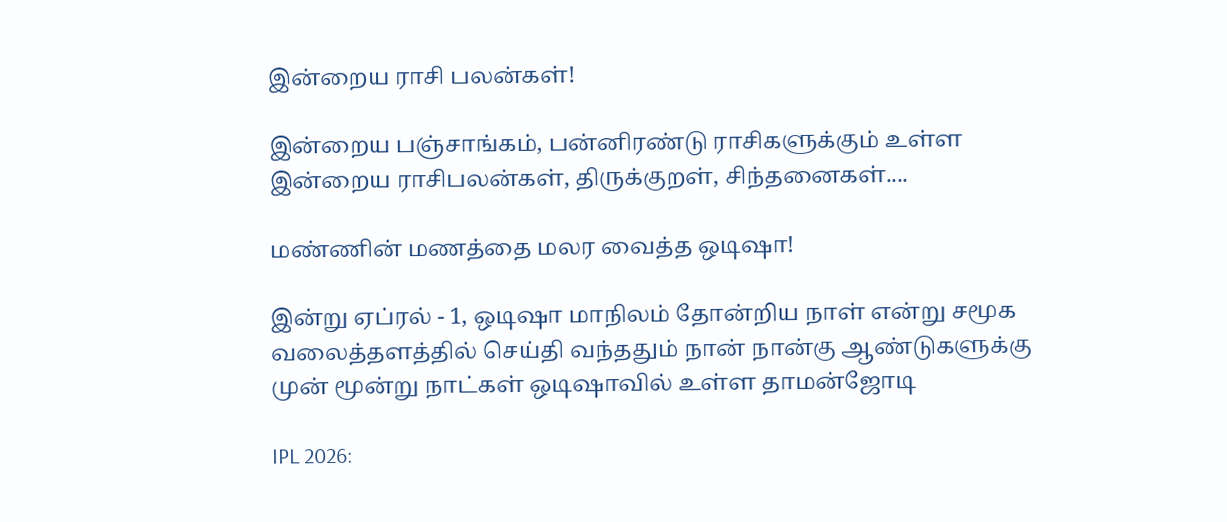இன்றைய ராசி பலன்கள்!

இன்றைய பஞ்சாங்கம், பன்னிரண்டு ராசிகளுக்கும் உள்ள இன்றைய ராசிபலன்கள், திருக்குறள், சிந்தனைகள்....

மண்ணின் மணத்தை மலர வைத்த ஒடிஷா!

இன்று ஏப்ரல் - 1, ஒடிஷா மாநிலம் தோன்றிய நாள் என்று சமூக வலைத்தளத்தில் செய்தி வந்ததும் நான் நான்கு ஆண்டுகளுக்கு முன் மூன்று நாட்கள் ஒடிஷாவில் உள்ள தாமன்ஜோடி

IPL 2026: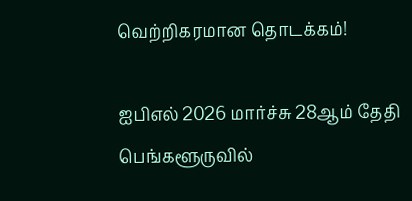வெற்றிகரமான தொடக்கம்!

ஐபிஎல் 2026 மார்ச்சு 28ஆம் தேதி பெங்களூருவில்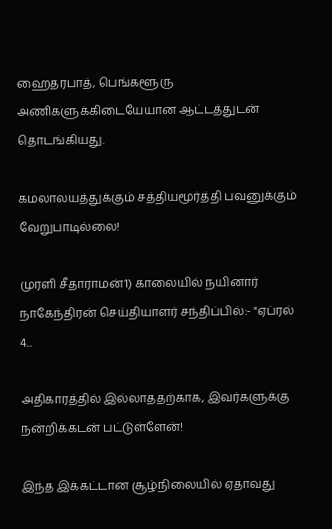ஹைதரபாத், பெங்களூரு அணிகளுக்கிடையேயான ஆட்டத்துடன் தொடங்கியது.

கமலாலயத்துக்கும் சத்தியமூர்த்தி பவனுக்கும் வேறுபாடில்லை!

முரளி சீதாராமன்1) காலையில் நயினார் நாகேந்திரன் செய்தியாளர் சந்திப்பில்:- "ஏப்ரல் 4...

அதிகாரத்தில் இல்லாததற்காக, இவர்களுக்கு நன்றிக்கடன் பட்டுள்ளேன்!

இந்த இக்கட்டான சூழ்நிலையில் ஏதாவது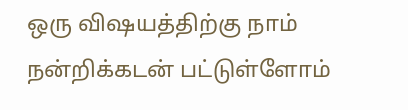ஒரு விஷயத்திற்கு நாம் நன்றிக்கடன் பட்டுள்ளோம்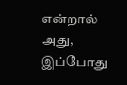என்றால் அது, இப்போது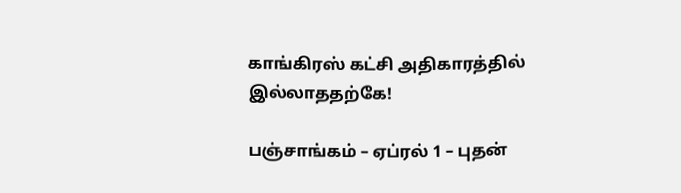காங்கிரஸ் கட்சி அதிகாரத்தில் இல்லாததற்கே!

பஞ்சாங்கம் – ஏப்ரல் 1 – புதன்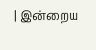| இன்றைய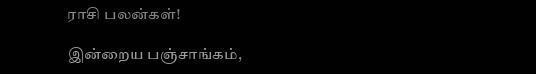ராசி பலன்கள்!

இன்றைய பஞ்சாங்கம்,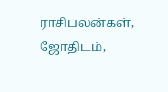ராசிபலன்கள், ஜோதிடம்,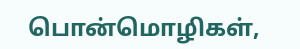பொன்மொழிகள்,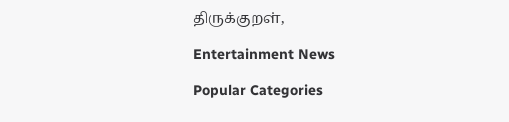திருக்குறள்,

Entertainment News

Popular Categories